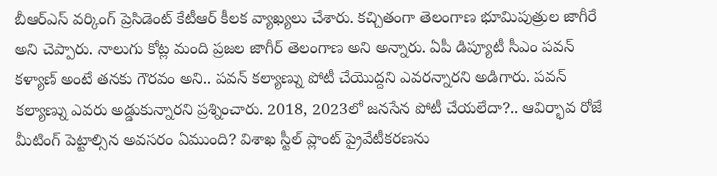బీఆర్ఎస్ వర్కింగ్ ప్రెసిడెంట్ కేటీఆర్ కీలక వ్యాఖ్యలు చేశారు. కచ్చితంగా తెలంగాణ భూమిపుత్రుల జాగీరే అని చెప్పారు. నాలుగు కోట్ల మంది ప్రజల జాగీర్ తెలంగాణ అని అన్నారు. ఏపీ డిప్యూటీ సీఎం పవన్ కళ్యాణ్ అంటే తనకు గౌరవం అని.. పవన్ కల్యాణ్ను పోటీ చేయొద్దని ఎవరన్నారని అడిగారు. పవన్ కల్యాణ్ను ఎవరు అడ్డుకున్నారని ప్రశ్నించారు. 2018, 2023లో జనసేన పోటీ చేయలేదా?.. ఆవిర్భావ రోజే మీటింగ్ పెట్టాల్సిన అవసరం ఏముంది? విశాఖ స్టీల్ ప్లాంట్ ప్రైవేటీకరణను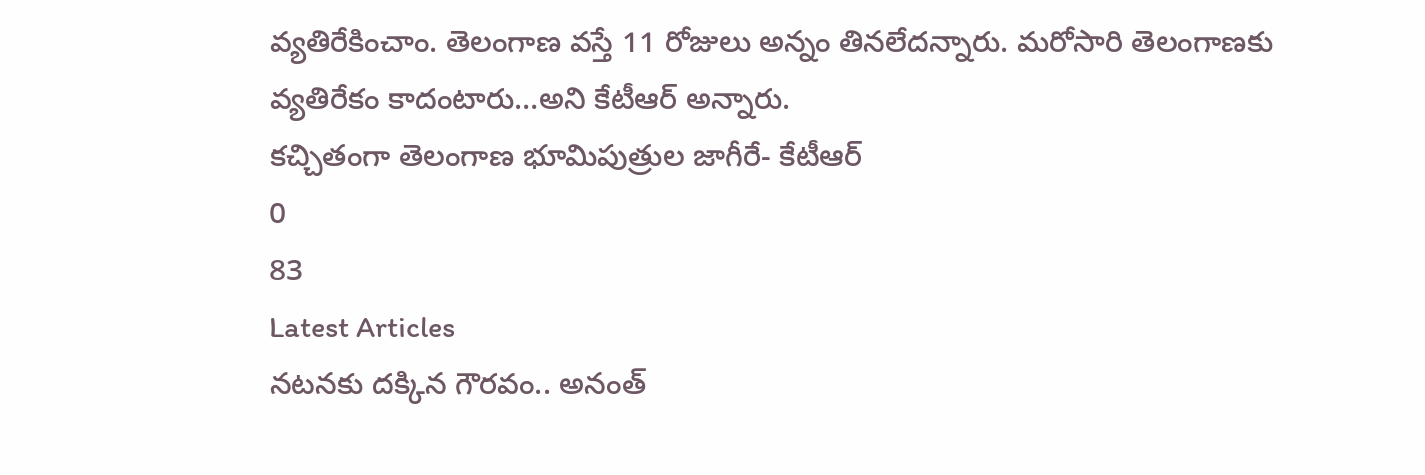వ్యతిరేకించాం. తెలంగాణ వస్తే 11 రోజులు అన్నం తినలేదన్నారు. మరోసారి తెలంగాణకు వ్యతిరేకం కాదంటారు…అని కేటీఆర్ అన్నారు.
కచ్చితంగా తెలంగాణ భూమిపుత్రుల జాగీరే- కేటీఆర్
0
83
Latest Articles
నటనకు దక్కిన గౌరవం.. అనంత్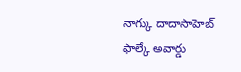నాగ్కు దాదాసాహెబ్ ఫాల్కే అవార్డు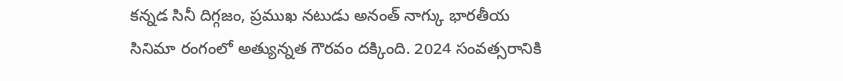కన్నడ సినీ దిగ్గజం, ప్రముఖ నటుడు అనంత్ నాగ్కు భారతీయ సినిమా రంగంలో అత్యున్నత గౌరవం దక్కింది. 2024 సంవత్సరానికి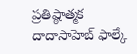ప్రతిష్ఠాత్మక దాదాసాహెబ్ ఫాల్కే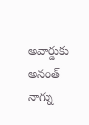అవార్డుకు అనంత్ నాగ్ను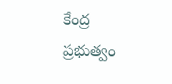కేంద్ర ప్రభుత్వం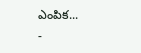ఎంపిక...
-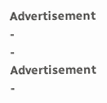Advertisement -
- Advertisement -